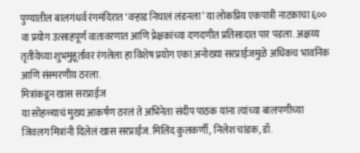पुण्यातील बालगंधर्व रंगमंदिरात ‘वऱ्हाड निघालं लंडनला’ या लोकप्रिय एकपात्री नाटकाचा ६०० वा प्रयोग उत्साहपूर्ण वातावरणात आणि प्रेक्षकांच्या दणदणीत प्रतिसादात पार पडला. अक्षय्य तृतीयेच्या शुभमुहूर्तावर रंगलेला हा विशेष प्रयोग एका अनोख्या सरप्राईजमुळे अधिकच भावनिक आणि संस्मरणीय ठरला.
मित्रांकडून खास सरप्राईज
या सोहळ्याचं मुख्य आकर्षण ठरलं ते अभिनेता संदीप पाठक यांना त्यांच्या बालपणीच्या जिवलग मित्रांनी दिलेलं खास सरप्राईज. मिलिंद कुलकर्णी, निलेश चांडक, डॉ.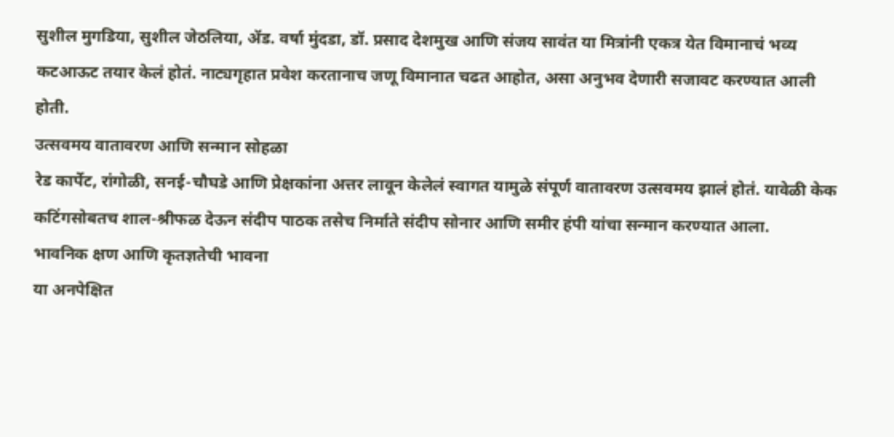सुशील मुगडिया, सुशील जेठलिया, ॲड. वर्षा मुंदडा, डॉ. प्रसाद देशमुख आणि संजय सावंत या मित्रांनी एकत्र येत विमानाचं भव्य कटआऊट तयार केलं होतं. नाट्यगृहात प्रवेश करतानाच जणू विमानात चढत आहोत, असा अनुभव देणारी सजावट करण्यात आली होती.
उत्सवमय वातावरण आणि सन्मान सोहळा
रेड कार्पेट, रांगोळी, सनई-चौघडे आणि प्रेक्षकांना अत्तर लावून केलेलं स्वागत यामुळे संपूर्ण वातावरण उत्सवमय झालं होतं. यावेळी केक कटिंगसोबतच शाल-श्रीफळ देऊन संदीप पाठक तसेच निर्माते संदीप सोनार आणि समीर हंपी यांचा सन्मान करण्यात आला.
भावनिक क्षण आणि कृतज्ञतेची भावना
या अनपेक्षित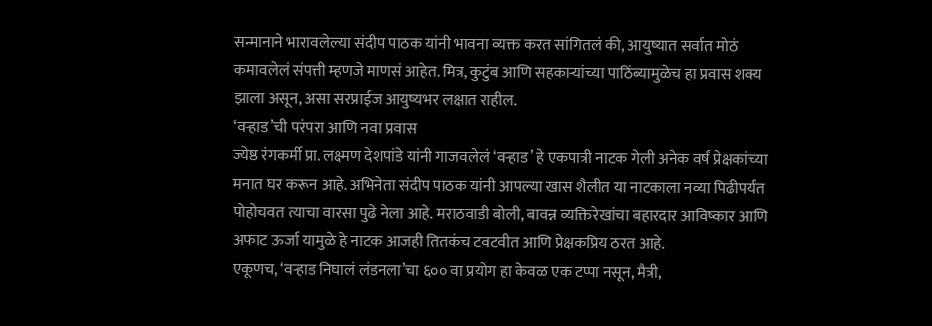सन्मानाने भारावलेल्या संदीप पाठक यांनी भावना व्यक्त करत सांगितलं की, आयुष्यात सर्वात मोठं कमावलेलं संपत्ती म्हणजे माणसं आहेत. मित्र, कुटुंब आणि सहकाऱ्यांच्या पाठिंब्यामुळेच हा प्रवास शक्य झाला असून, असा सरप्राईज आयुष्यभर लक्षात राहील.
‘वऱ्हाड’ची परंपरा आणि नवा प्रवास
ज्येष्ठ रंगकर्मी प्रा. लक्ष्मण देशपांडे यांनी गाजवलेलं ‘वऱ्हाड’ हे एकपात्री नाटक गेली अनेक वर्षं प्रेक्षकांच्या मनात घर करून आहे. अभिनेता संदीप पाठक यांनी आपल्या खास शैलीत या नाटकाला नव्या पिढीपर्यंत पोहोचवत त्याचा वारसा पुढे नेला आहे. मराठवाडी बोली, बावन्न व्यक्तिरेखांचा बहारदार आविष्कार आणि अफाट ऊर्जा यामुळे हे नाटक आजही तितकंच टवटवीत आणि प्रेक्षकप्रिय ठरत आहे.
एकूणच, ‘वऱ्हाड निघालं लंडनला’चा ६०० वा प्रयोग हा केवळ एक टप्पा नसून, मैत्री,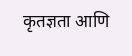कृतज्ञता आणि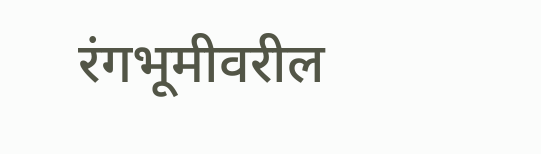रंगभूमीवरील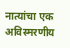नात्यांचा एक अविस्मरणीय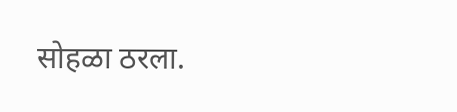सोहळा ठरला.